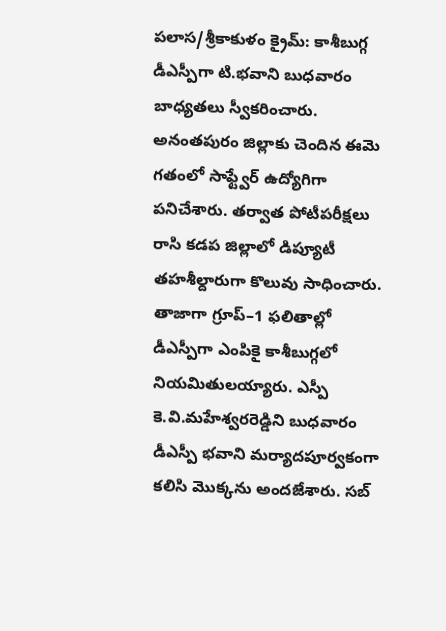పలాస/శ్రీకాకుళం క్రైమ్: కాశీబుగ్గ డీఎస్పీగా టి.భవాని బుధవారం బాధ్యతలు స్వీకరించారు. అనంతపురం జిల్లాకు చెందిన ఈమె గతంలో సాఫ్ట్వేర్ ఉద్యోగిగా పనిచేశారు. తర్వాత పోటీపరీక్షలు రాసి కడప జిల్లాలో డిప్యూటీ తహశీల్దారుగా కొలువు సాధించారు. తాజాగా గ్రూప్–1 ఫలితాల్లో డీఎస్పీగా ఎంపికై కాశీబుగ్గలో నియమితులయ్యారు. ఎస్పీ కె.వి.మహేశ్వరరెడ్డిని బుధవారం డీఎస్పీ భవాని మర్యాదపూర్వకంగా కలిసి మొక్కను అందజేశారు. సబ్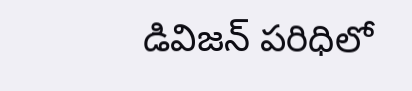డివిజన్ పరిధిలో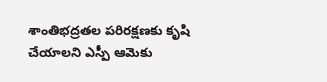శాంతిభద్రతల పరిరక్షణకు కృషి చేయాలని ఎస్పీ ఆమెకు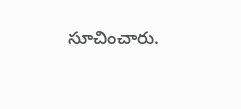సూచించారు.